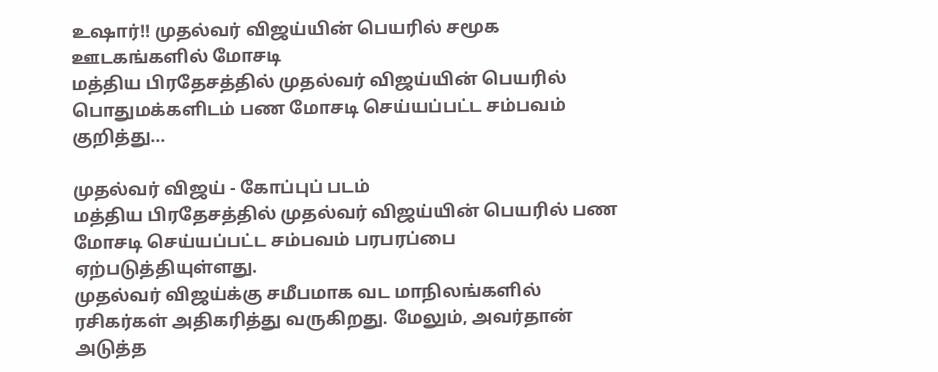உஷார்!! முதல்வர் விஜய்யின் பெயரில் சமூக ஊடகங்களில் மோசடி
மத்திய பிரதேசத்தில் முதல்வர் விஜய்யின் பெயரில் பொதுமக்களிடம் பண மோசடி செய்யப்பட்ட சம்பவம் குறித்து...

முதல்வர் விஜய் - கோப்புப் படம்
மத்திய பிரதேசத்தில் முதல்வர் விஜய்யின் பெயரில் பண மோசடி செய்யப்பட்ட சம்பவம் பரபரப்பை ஏற்படுத்தியுள்ளது.
முதல்வர் விஜய்க்கு சமீபமாக வட மாநிலங்களில் ரசிகர்கள் அதிகரித்து வருகிறது. மேலும், அவர்தான் அடுத்த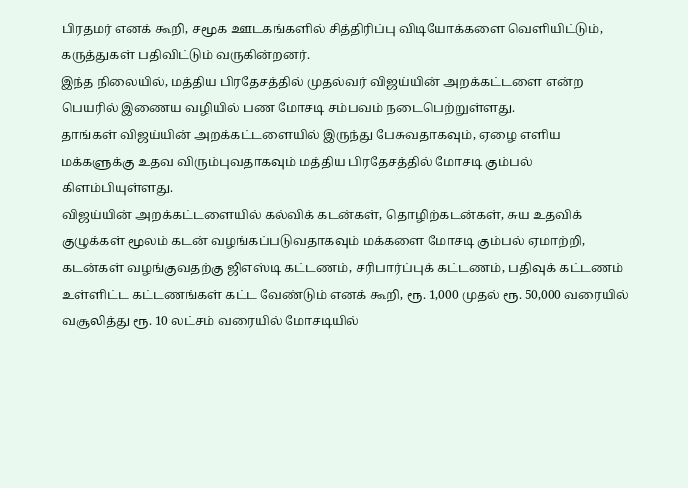பிரதமர் எனக் கூறி, சமூக ஊடகங்களில் சித்திரிப்பு விடியோக்களை வெளியிட்டும், கருத்துகள் பதிவிட்டும் வருகின்றனர்.
இந்த நிலையில், மத்திய பிரதேசத்தில் முதல்வர் விஜய்யின் அறக்கட்டளை என்ற பெயரில் இணைய வழியில் பண மோசடி சம்பவம் நடைபெற்றுள்ளது.
தாங்கள் விஜய்யின் அறக்கட்டளையில் இருந்து பேசுவதாகவும், ஏழை எளிய மக்களுக்கு உதவ விரும்புவதாகவும் மத்திய பிரதேசத்தில் மோசடி கும்பல் கிளம்பியுள்ளது.
விஜய்யின் அறக்கட்டளையில் கல்விக் கடன்கள், தொழிற்கடன்கள், சுய உதவிக் குழுக்கள் மூலம் கடன் வழங்கப்படுவதாகவும் மக்களை மோசடி கும்பல் ஏமாற்றி, கடன்கள் வழங்குவதற்கு ஜிஎஸ்டி கட்டணம், சரிபார்ப்புக் கட்டணம், பதிவுக் கட்டணம் உள்ளிட்ட கட்டணங்கள் கட்ட வேண்டும் எனக் கூறி, ரூ. 1,000 முதல் ரூ. 50,000 வரையில் வசூலித்து ரூ. 10 லட்சம் வரையில் மோசடியில்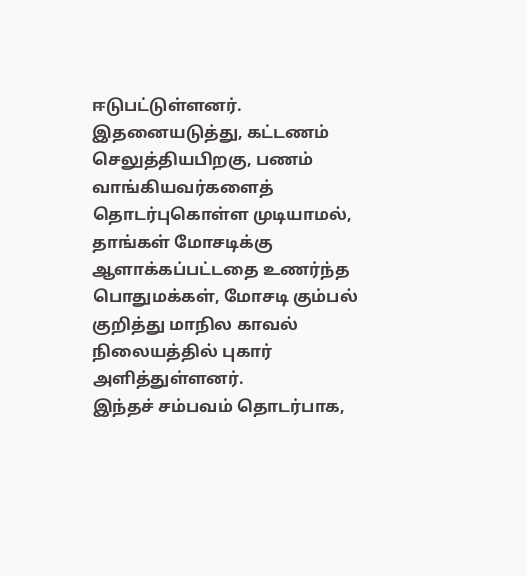ஈடுபட்டுள்ளனர்.
இதனையடுத்து, கட்டணம் செலுத்தியபிறகு, பணம் வாங்கியவர்களைத் தொடர்புகொள்ள முடியாமல், தாங்கள் மோசடிக்கு ஆளாக்கப்பட்டதை உணர்ந்த பொதுமக்கள், மோசடி கும்பல் குறித்து மாநில காவல் நிலையத்தில் புகார் அளித்துள்ளனர்.
இந்தச் சம்பவம் தொடர்பாக,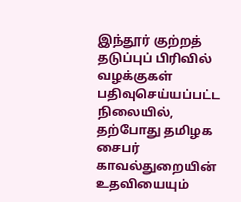இந்தூர் குற்றத் தடுப்புப் பிரிவில் வழக்குகள் பதிவுசெய்யப்பட்ட நிலையில், தற்போது தமிழக சைபர் காவல்துறையின் உதவியையும்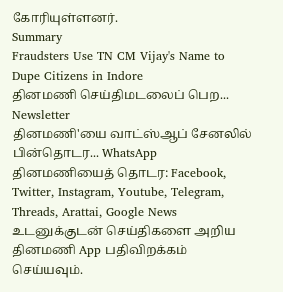கோரியுள்ளனர்.
Summary
Fraudsters Use TN CM Vijay's Name to Dupe Citizens in Indore
தினமணி செய்திமடலைப் பெற... Newsletter
தினமணி'யை வாட்ஸ்ஆப் சேனலில் பின்தொடர... WhatsApp
தினமணியைத் தொடர: Facebook, Twitter, Instagram, Youtube, Telegram, Threads, Arattai, Google News
உடனுக்குடன் செய்திகளை அறிய தினமணி App பதிவிறக்கம் செய்யவும்.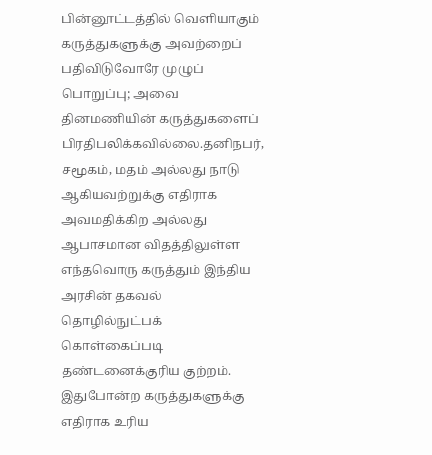பின்னூட்டத்தில் வெளியாகும் கருத்துகளுக்கு அவற்றைப் பதிவிடுவோரே முழுப் பொறுப்பு; அவை தினமணியின் கருத்துகளைப் பிரதிபலிக்கவில்லை.தனிநபர், சமூகம், மதம் அல்லது நாடு ஆகியவற்றுக்கு எதிராக அவமதிக்கிற அல்லது ஆபாசமான விதத்திலுள்ள எந்தவொரு கருத்தும் இந்திய அரசின் தகவல் தொழில்நுட்பக் கொள்கைப்படி தண்டனைக்குரிய குற்றம். இதுபோன்ற கருத்துகளுக்கு எதிராக உரிய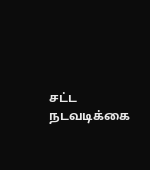சட்ட நடவடிக்கை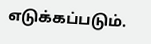எடுக்கப்படும்.